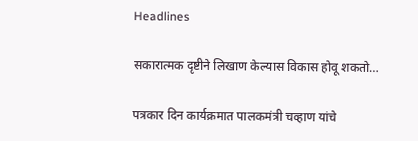Headlines

सकारात्मक दृष्टीने लिखाण केल्यास विकास होवू शकतो…

पत्रकार दिन कार्यक्रमात पालकमंत्री चव्हाण यांचे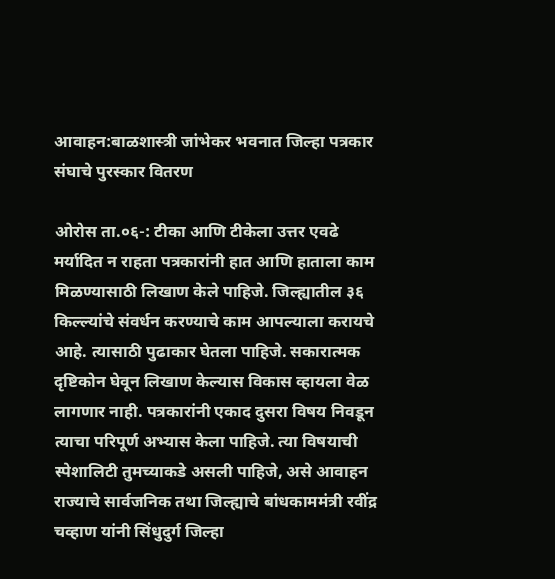आवाहन:बाळशास्त्री जांभेकर भवनात जिल्हा पत्रकार संघाचे पुरस्कार वितरण

ओरोस ता.०६-: टीका आणि टीकेला उत्तर एवढे मर्यादित न राहता पत्रकारांनी हात आणि हाताला काम मिळण्यासाठी लिखाण केले पाहिजे. जिल्ह्यातील ३६ किल्ल्यांचे संवर्धन करण्याचे काम आपल्याला करायचे आहे. त्यासाठी पुढाकार घेतला पाहिजे. सकारात्मक दृष्टिकोन घेवून लिखाण केल्यास विकास व्हायला वेळ लागणार नाही. पत्रकारांनी एकाद दुसरा विषय निवडून त्याचा परिपूर्ण अभ्यास केला पाहिजे. त्या विषयाची स्पेशालिटी तुमच्याकडे असली पाहिजे, असे आवाहन राज्याचे सार्वजनिक तथा जिल्ह्याचे बांधकाममंत्री रवींद्र चव्हाण यांनी सिंधुदुर्ग जिल्हा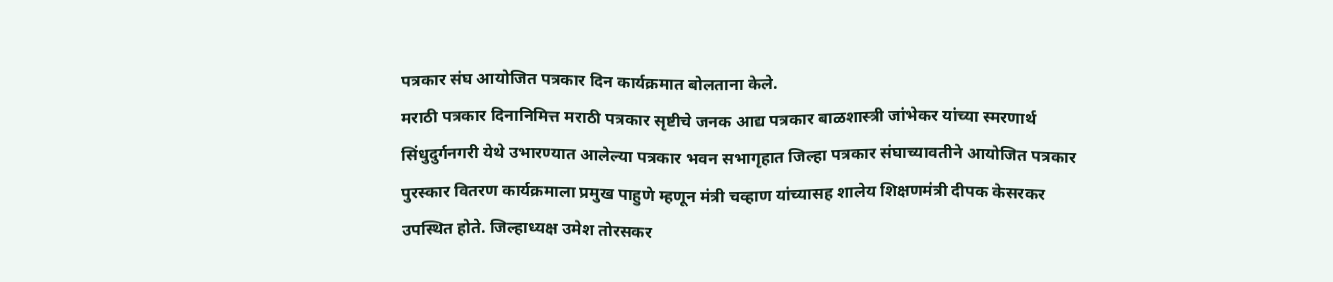पत्रकार संघ आयोजित पत्रकार दिन कार्यक्रमात बोलताना केले.
मराठी पत्रकार दिनानिमित्त मराठी पत्रकार सृष्टीचे जनक आद्य पत्रकार बाळशास्त्री जांभेकर यांच्या स्मरणार्थ सिंधुदुर्गनगरी येथे उभारण्यात आलेल्या पत्रकार भवन सभागृहात जिल्हा पत्रकार संघाच्यावतीने आयोजित पत्रकार पुरस्कार वितरण कार्यक्रमाला प्रमुख पाहुणे म्हणून मंत्री चव्हाण यांच्यासह शालेय शिक्षणमंत्री दीपक केसरकर उपस्थित होते. जिल्हाध्यक्ष उमेश तोरसकर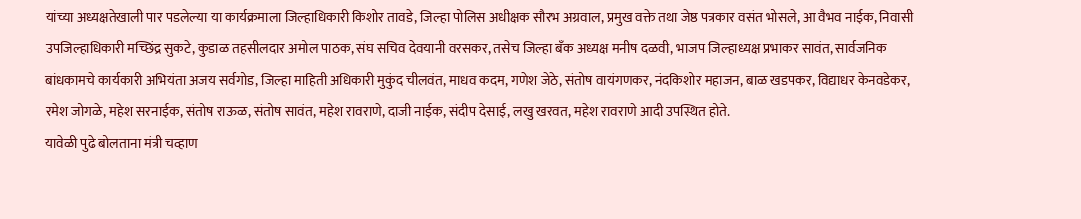यांच्या अध्यक्षतेखाली पार पडलेल्या या कार्यक्रमाला जिल्हाधिकारी किशोर तावडे, जिल्हा पोलिस अधीक्षक सौरभ अग्रवाल, प्रमुख वक्ते तथा जेष्ठ पत्रकार वसंत भोसले, आ वैभव नाईक, निवासी उपजिल्हाधिकारी मच्छिंद्र सुकटे, कुडाळ तहसीलदार अमोल पाठक, संघ सचिव देवयानी वरसकर, तसेच जिल्हा बँक अध्यक्ष मनीष दळवी, भाजप जिल्हाध्यक्ष प्रभाकर सावंत, सार्वजनिक बांधकामचे कार्यकारी अभियंता अजय सर्वगोड, जिल्हा माहिती अधिकारी मुकुंद चीलवंत, माधव कदम, गणेश जेठे, संतोष वायंगणकर, नंदकिशोर महाजन, बाळ खडपकर, विद्याधर केनवडेकर, रमेश जोगळे, महेश सरनाईक, संतोष राऊळ, संतोष सावंत, महेश रावराणे, दाजी नाईक, संदीप देसाई, लखु खरवत, महेश रावराणे आदी उपस्थित होते.
यावेळी पुढे बोलताना मंत्री चव्हाण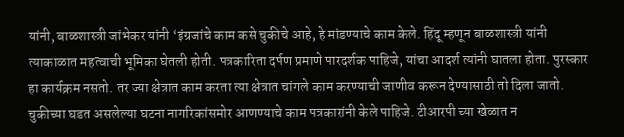यांनी, बाळशास्त्री जांभेकर यांनी ‘इंग्रजांचे काम कसे चुकीचे आहे, हे मांडण्याचे काम केले. हिंदू म्हणून बाळशास्त्री यांनी त्याकाळात महत्वाची भूमिका घेतली होती. पत्रकारिता दर्पण प्रमाणे पारदर्शक पाहिजे, यांचा आदर्श त्यांनी घातला होता. पुरस्कार हा कार्यक्रम नसतो. तर ज्या क्षेत्रात काम करता त्या क्षेत्रात चांगले काम करण्याची जाणीव करून देण्यासाठी तो दिला जातो. चुकीच्या घडत असलेल्या घटना नागरिकांसमोर आणण्याचे काम पत्रकारांनी केले पाहिजे. टीआरपी च्या खेळात न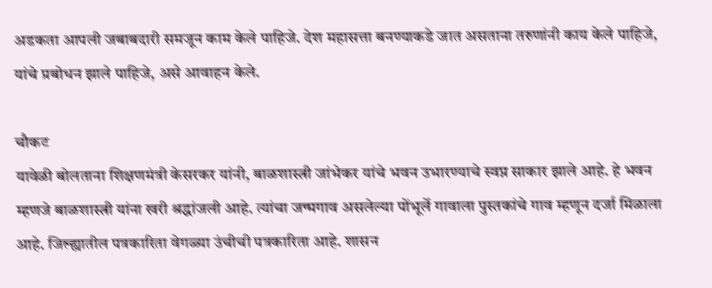अडकता आपली जबाबदारी समजून काम केले पाहिजे. देश महासत्ता बनण्याकडे जात असताना तरुणांनी काय केले पाहिजे, यांचे प्रबोधन झाले पाहिजे, असे आवाहन केले.

चौकट
यावेळी बोलताना शिक्षणमंत्री केसरकर यांनी, बाळशास्त्री जांभेकर यांचे भवन उभारण्याचे स्वप्न साकार झाले आहे. हे भवन म्हणजे बाळशास्त्री यांना खरी श्रद्धांजली आहे. त्यांचा जन्मगाव असलेल्या पोंभूर्ले गावाला पुस्तकांचे गाव म्हणून दर्जा मिळाला आहे. जिल्ह्यातील पत्रकारिता वेगळ्या उंचीची पत्रकारिता आहे. शासन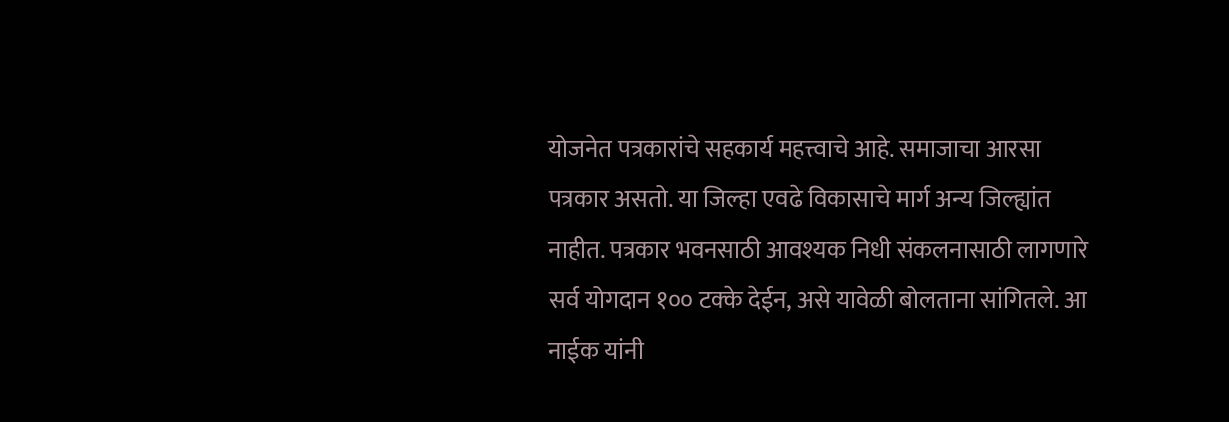योजनेत पत्रकारांचे सहकार्य महत्त्वाचे आहे. समाजाचा आरसा पत्रकार असतो. या जिल्हा एवढे विकासाचे मार्ग अन्य जिल्ह्यांत नाहीत. पत्रकार भवनसाठी आवश्यक निधी संकलनासाठी लागणारे सर्व योगदान १०० टक्के देईन, असे यावेळी बोलताना सांगितले. आ नाईक यांनी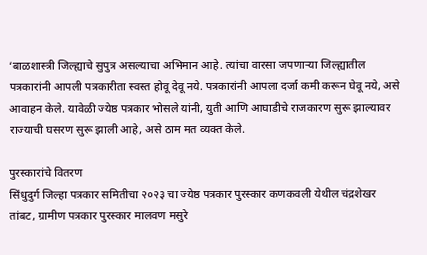‘बाळशास्त्री जिल्ह्याचे सुपुत्र असल्याचा अभिमान आहे. त्यांचा वारसा जपणाऱ्या जिल्ह्यातील पत्रकारांनी आपली पत्रकारीता स्वस्त होवू देवू नये. पत्रकारांनी आपला दर्जा कमी करून घेवू नये, असे आवाहन केले. यावेळी ज्येष्ठ पत्रकार भोसले यांनी, युती आणि आघाडीचे राजकारण सुरू झाल्यावर राज्याची घसरण सुरू झाली आहे, असे ठाम मत व्यक्त केले.

पुरस्कारांचे वितरण
सिंधुदुर्ग जिल्हा पत्रकार समितीचा २०२३ चा ज्येष्ठ पत्रकार पुरस्कार कणकवली येथील चंद्रशेखर तांबट, ग्रामीण पत्रकार पुरस्कार मालवण मसुरे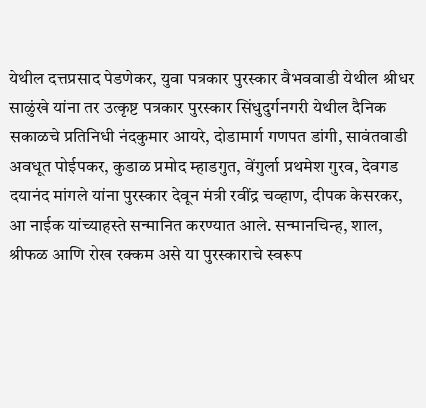येथील दत्तप्रसाद पेडणेकर, युवा पत्रकार पुरस्कार वैभववाडी येथील श्रीधर साळुंखे यांना तर उत्कृष्ट पत्रकार पुरस्कार सिंधुदुर्गनगरी येथील दैनिक सकाळचे प्रतिनिधी नंदकुमार आयरे, दोडामार्ग गणपत डांगी, सावंतवाडी अवधूत पोईपकर, कुडाळ प्रमोद म्हाडगुत, वेंगुर्ला प्रथमेश गुरव, देवगड दयानंद मांगले यांना पुरस्कार देवून मंत्री रवींद्र चव्हाण, दीपक केसरकर, आ नाईक यांच्याहस्ते सन्मानित करण्यात आले. सन्मानचिन्ह, शाल, श्रीफळ आणि रोख रक्कम असे या पुरस्काराचे स्वरूप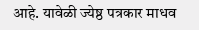आहे. यावेळी ज्येष्ठ पत्रकार माधव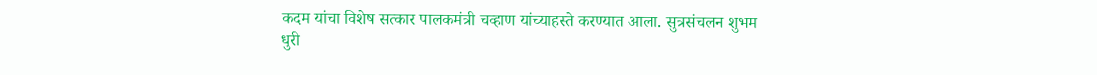कदम यांचा विशेष सत्कार पालकमंत्री चव्हाण यांच्याहस्ते करण्यात आला. सुत्रसंचलन शुभम धुरी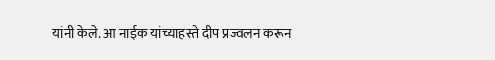यांनी केले. आ नाईक यांच्याहस्ते दीप प्रज्वलन करून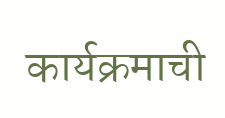कार्यक्रमाची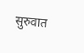सुरुवात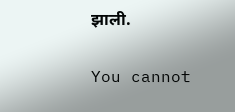झाली.

You cannot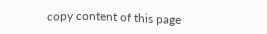copy content of this page